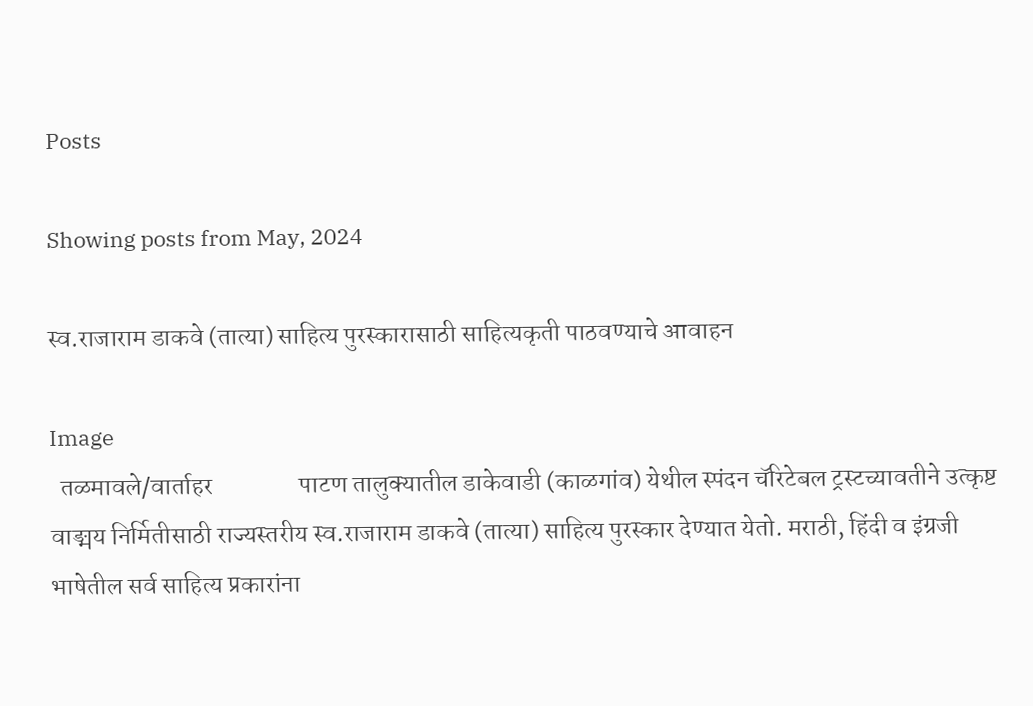Posts

Showing posts from May, 2024

स्व.राजाराम डाकवे (तात्या) साहित्य पुरस्कारासाठी साहित्यकृती पाठवण्याचे आवाहन

Image
  तळमावले/वार्ताहर                 पाटण तालुक्यातील डाकेवाडी (काळगांव) येथील स्पंदन चॅरिटेबल ट्रस्टच्यावतीने उत्कृष्ट वाङ्मय निर्मितीसाठी राज्यस्तरीय स्व.राजाराम डाकवे (तात्या) साहित्य पुरस्कार देण्यात येतो. मराठी, हिंदी व इंग्रजी भाषेतील सर्व साहित्य प्रकारांना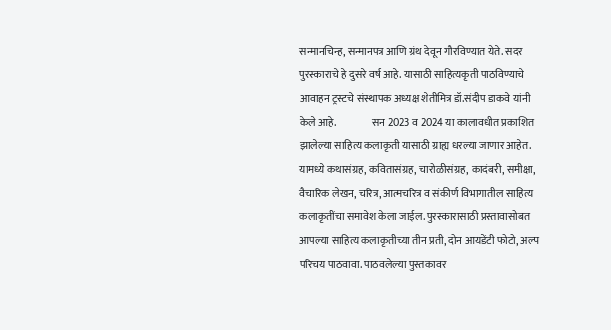सन्मानचिन्ह, सन्मानपत्र आणि ग्रंथ देवून गौरविण्यात येते. सदर पुरस्काराचे हे दुसरे वर्ष आहे. यासाठी साहित्यकृती पाठविण्याचे आवाहन ट्रस्टचे संस्थापक अध्यक्ष शेतीमित्र डॉ.संदीप डाकवे यांनी केले आहे.                 सन 2023 व 2024 या कालावधीत प्रकाशित झालेल्या साहित्य कलाकृती यासाठी ग्राह्य धरल्या जाणार आहेत. यामध्ये कथासंग्रह, कवितासंग्रह, चारोळीसंग्रह, कादंबरी, समीक्षा, वैचारिक लेखन, चरित्र, आत्मचरित्र व संकीर्ण विभागातील साहित्य कलाकृतींचा समावेश केला जाईल. पुरस्कारासाठी प्रस्तावासोबत आपल्या साहित्य कलाकृतीच्या तीन प्रती, दोन आयडेंटी फोटो, अल्प परिचय पाठवावा. पाठवलेल्या पुस्तकावर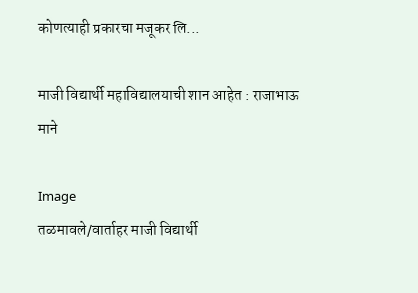कोणत्याही प्रकारचा मजूकर लि...

माजी विद्यार्थी महाविद्यालयाची शान आहेत : राजाभाऊ माने

Image
तळमावले/वार्ताहर माजी विद्यार्थी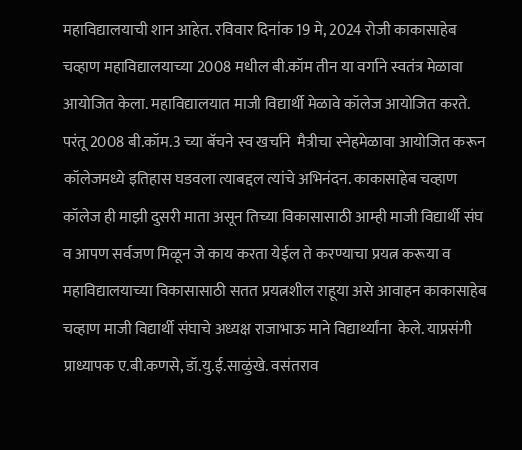महाविद्यालयाची शान आहेत. रविवार दिनांक 19 मे, 2024 रोजी काकासाहेब चव्हाण महाविद्यालयाच्या 2008 मधील बी.कॉम तीन या वर्गाने स्वतंत्र मेळावा आयोजित केला. महाविद्यालयात माजी विद्यार्थी मेळावे कॉलेज आयोजित करते. परंतू 2008 बी.कॉम.3 च्या बॅचने स्व खर्चाने  मैत्रीचा स्नेहमेळावा आयोजित करून कॉलेजमध्ये इतिहास घडवला त्याबद्दल त्यांचे अभिनंदन. काकासाहेब चव्हाण कॉलेज ही माझी दुसरी माता असून तिच्या विकासासाठी आम्ही माजी विद्यार्थी संघ व आपण सर्वजण मिळून जे काय करता येईल ते करण्याचा प्रयत्न करूया व महाविद्यालयाच्या विकासासाठी सतत प्रयत्नशील राहूया असे आवाहन काकासाहेब चव्हाण माजी विद्यार्थी संघाचे अध्यक्ष राजाभाऊ माने विद्यार्थ्यांना  केले. याप्रसंगी प्राध्यापक ए.बी.कणसे, डॉ.यु.ई.साळुंखे. वसंतराव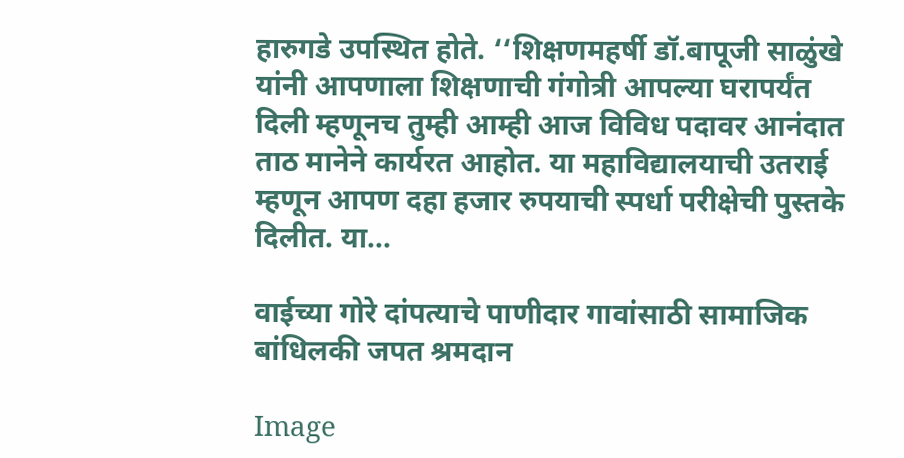हारुगडे उपस्थित होते. ‘‘शिक्षणमहर्षी डॉ.बापूजी साळुंखे यांनी आपणाला शिक्षणाची गंगोत्री आपल्या घरापर्यंत दिली म्हणूनच तुम्ही आम्ही आज विविध पदावर आनंदात ताठ मानेने कार्यरत आहोत. या महाविद्यालयाची उतराई म्हणून आपण दहा हजार रुपयाची स्पर्धा परीक्षेची पुस्तके दिलीत. या...

वाईच्या गोरे दांपत्याचे पाणीदार गावांसाठी सामाजिक बांधिलकी जपत श्रमदान

Image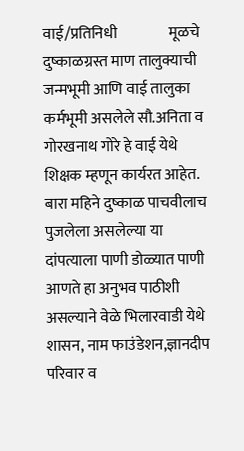वाई/प्रतिनिधी                 मूळचे दुष्काळग्रस्त माण तालुक्याची जन्मभूमी आणि वाई तालुका कर्मभूमी असलेले सौ.अनिता व गोरखनाथ गोरे हे वाई येथे शिक्षक म्हणून कार्यरत आहेत. बारा महिने दुष्काळ पाचवीलाच पुजलेला असलेल्या या दांपत्याला पाणी डोळ्यात पाणी आणते हा अनुभव पाठीशी असल्याने वेळे भिलारवाडी येथे शासन, नाम फाउंडेशन,ज्ञानदीप परिवार व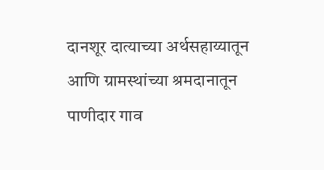दानशूर दात्याच्या अर्थसहाय्यातून आणि ग्रामस्थांच्या श्रमदानातून पाणीदार गाव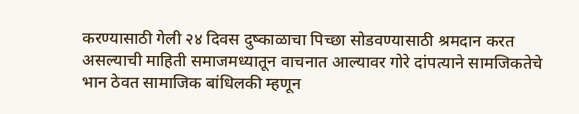करण्यासाठी गेली २४ दिवस दुष्काळाचा पिच्छा सोडवण्यासाठी श्रमदान करत असल्याची माहिती समाजमध्यातून वाचनात आल्यावर गोरे दांपत्याने सामजिकतेचे भान ठेवत सामाजिक बांधिलकी म्हणून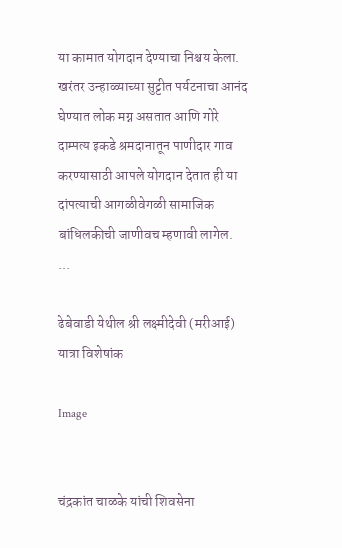या कामात योगदान देण्याचा निश्चय केला.            खरंतर उन्हाळ्याच्या सुट्टीत पर्यटनाचा आनंद घेण्यात लोक मग्न असतात आणि गोरे दाम्पत्य इकडे श्रमदानातून पाणीदार गाव करण्यासाठी आपले योगदान देतात ही या दांपत्याची आगळीवेगळी सामाजिक बांधिलकीची जाणीवच म्हणावी लागेल.    ...

ढेबेवाडी येथील श्री लक्ष्मीदेवी (मरीआई) यात्रा विशेषांक

Image


चंद्रकांत चाळके यांची शिवसेना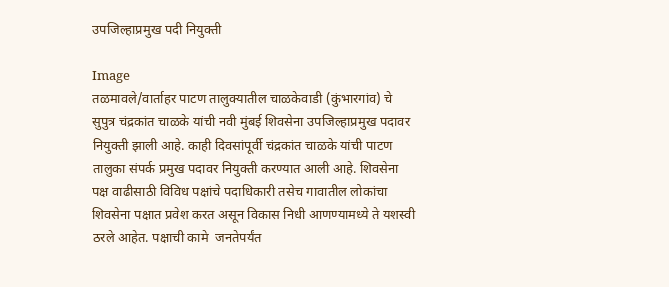उपजिल्हाप्रमुख पदी नियुक्ती

Image
तळमावले/वार्ताहर पाटण तालुक्यातील चाळकेवाडी (कुंभारगांव) चे सुपुत्र चंद्रकांत चाळके यांची नवी मुंबई शिवसेना उपजिल्हाप्रमुख पदावर नियुक्ती झाली आहे. काही दिवसांपूर्वी चंद्रकांत चाळके यांची पाटण तालुका संपर्क प्रमुख पदावर नियुक्ती करण्यात आली आहे. शिवसेना पक्ष वाढीसाठी विविध पक्षांचे पदाधिकारी तसेच गावातील लोकांचा शिवसेना पक्षात प्रवेश करत असून विकास निधी आणण्यामध्ये ते यशस्वी ठरले आहेत. पक्षाची कामे  जनतेपर्यंत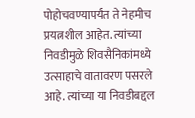पोहोचवण्यापर्यंत ते नेहमीच प्रयत्नशील आहेत. त्यांच्या निवडीमुळे शिवसैनिकांमध्ये उत्साहाचे वातावरण पसरले आहे. त्यांच्या या निवडीबद्दल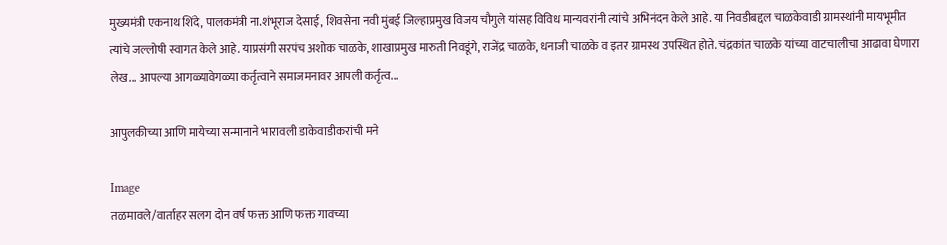मुख्यमंत्री एकनाथ शिंदे, पालकमंत्री ना.शंभूराज देसाई, शिवसेना नवी मुंबई जिल्हाप्रमुख विजय चौगुले यांसह विविध मान्यवरांनी त्यांचे अभिनंदन केले आहे. या निवडीबद्दल चाळकेवाडी ग्रामस्थांनी मायभूमीत त्यांचे जल्लोषी स्वागत केले आहे. याप्रसंगी सरपंच अशोक चाळके, शाखाप्रमुख मारुती निवडूंगे, राजेंद्र चाळके, धनाजी चाळके व इतर ग्रामस्थ उपस्थित होते. चंद्रकांत चाळके यांच्या वाटचालीचा आढावा घेणारा लेख... आपल्या आगळ्यावेगळ्या कर्तृत्वाने समाजमनावर आपली कर्तृत्व...

आपुलकीच्या आणि मायेच्या सन्मानाने भारावली डाकेवाडीकरांची मने

Image
तळमावले/वार्ताहर सलग दोन वर्ष फक्त आणि फक्त गावच्या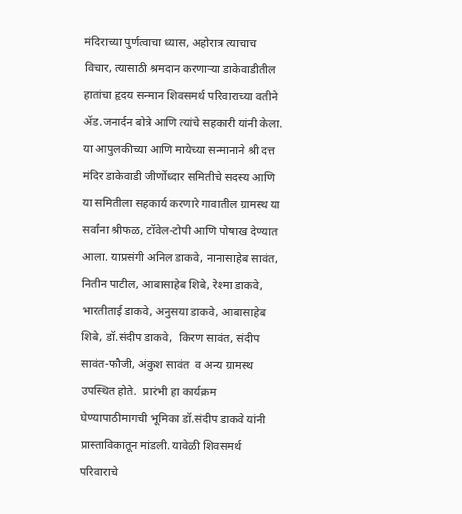मंदिराच्या पुर्णत्वाचा ध्यास, अहोरात्र त्याचाच विचार, त्यासाठी श्रमदान करणाऱ्या डाकेवाडीतील हातांचा हृदय सन्मान शिवसमर्थ परिवाराच्या वतीने ॲड.जनार्दन बोत्रे आणि त्यांचे सहकारी यांनी केला. या आपुलकीच्या आणि मायेच्या सन्मानाने श्री दत्त मंदिर डाकेवाडी जीर्णोध्दार समितीचे सदस्य आणि या समितीला सहकार्य करणारे गावातील ग्रामस्थ या सर्वांना श्रीफळ, टॉवेल-टोपी आणि पोषाख देण्यात आला. याप्रसंगी अनिल डाकवे, नानासाहेब सावंत, नितीन पाटील, आबासाहेब शिबे, रेश्मा डाकवे, भारतीताई डाकवे, अनुसया डाकवे, आबासाहेब शिबे, डॉ.संदीप डाकवे,  किरण सावंत, संदीप सावंत-फौजी, अंकुश सावंत  व अन्य ग्रामस्थ उपस्थित होते.  प्रारंभी हा कार्यक्रम घेण्यापाठीमागची भूमिका डॉ.संदीप डाकवे यांनी प्रास्ताविकातून मांडली. यावेळी शिवसमर्थ परिवाराचे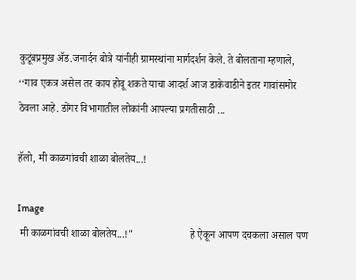कुटूंबप्रमुख ॲड.जनार्दन बोत्रे यांनीही ग्रामस्थांना मार्गदर्शन केले. ते बोलताना म्हणाले, ‘‘गाव एकत्र असेल तर काय होवू शकते याचा आदर्श आज डाकेवाडीने इतर गावांसमोर ठेवला आहे. डोंगर विभागातील लोकांनी आपल्या प्रगतीसाठी ...

हॅलो, मी काळगांवची शाळा बोलतेय...!

Image
 मी काळगांवची शाळा बोलतेय...!"                      हे ऐकून आपण दचकला असाल पण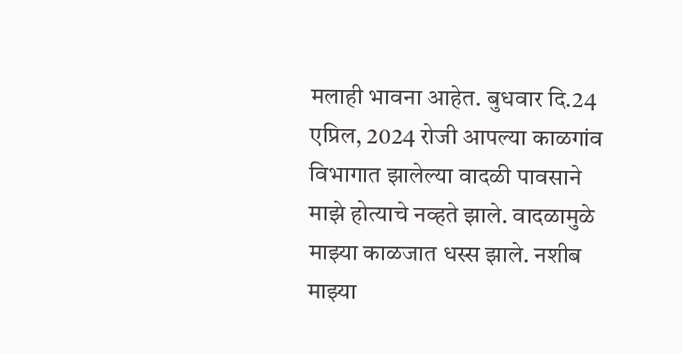मलाही भावना आहेत. बुधवार दि.24 एप्रिल, 2024 रोजी आपल्या काळगांव विभागात झालेल्या वादळी पावसाने माझे होत्याचे नव्हते झाले. वादळामुळे माझ्या काळजात धस्स झाले. नशीब माझ्या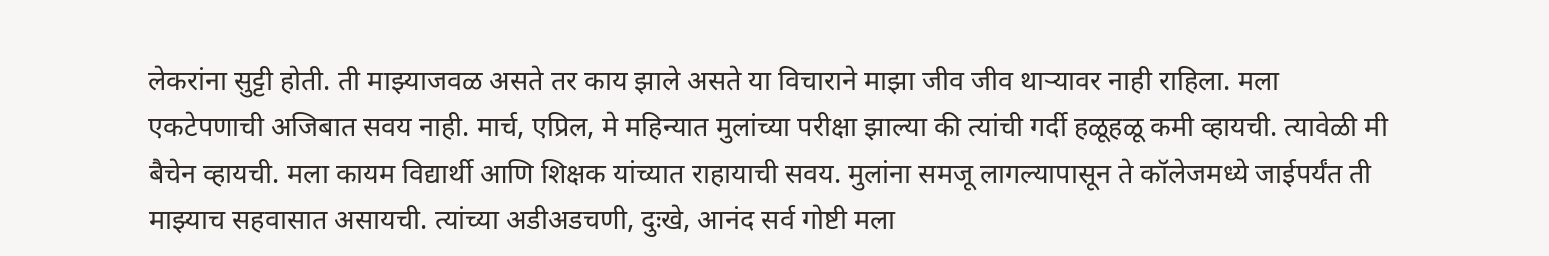लेकरांना सुट्टी होती. ती माझ्याजवळ असते तर काय झाले असते या विचाराने माझा जीव जीव थाऱ्यावर नाही राहिला. मला एकटेपणाची अजिबात सवय नाही. मार्च, एप्रिल, मे महिन्यात मुलांच्या परीक्षा झाल्या की त्यांची गर्दी हळूहळू कमी व्हायची. त्यावेळी मी बैचेन व्हायची. मला कायम विद्यार्थी आणि शिक्षक यांच्यात राहायाची सवय. मुलांना समजू लागल्यापासून ते कॉलेजमध्ये जाईपर्यंत ती माझ्याच सहवासात असायची. त्यांच्या अडीअडचणी, दुःखे, आनंद सर्व गोष्टी मला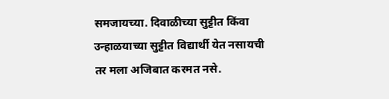समजायच्या. दिवाळीच्या सुट्टीत किंवा उन्हाळयाच्या सुट्टीत विद्यार्थी येत नसायची तर मला अजिबात करमत नसे.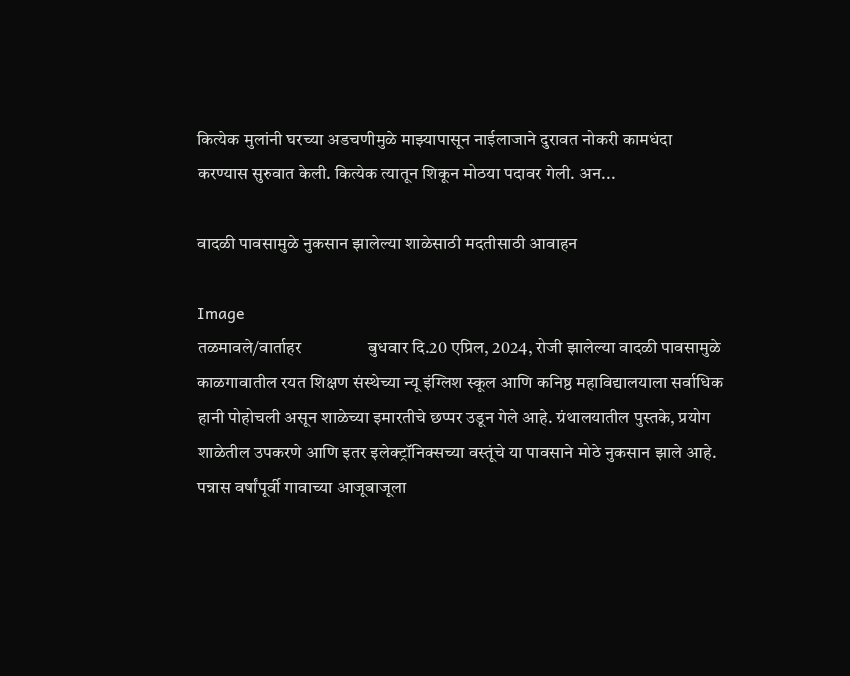कित्येक मुलांनी घरच्या अडचणीमुळे माझ्यापासून नाईलाजाने दुरावत नोकरी कामधंदा करण्यास सुरुवात केली. कित्येक त्यातून शिकून मोठया पदावर गेली. अन...

वादळी पावसामुळे नुकसान झालेल्या शाळेसाठी मदतीसाठी आवाहन

Image
तळमावले/वार्ताहर                बुधवार दि.20 एप्रिल, 2024, रोजी झालेल्या वादळी पावसामुळे काळगावातील रयत शिक्षण संस्थेच्या न्यू इंग्लिश स्कूल आणि कनिष्ठ महाविद्यालयाला सर्वाधिक हानी पोहोचली असून शाळेच्या इमारतीचे छप्पर उडून गेले आहे. ग्रंथालयातील पुस्तके, प्रयोग शाळेतील उपकरणे आणि इतर इलेक्ट्रॉनिक्सच्या वस्तूंचे या पावसाने मोठे नुकसान झाले आहे.              पन्नास वर्षांपूर्वी गावाच्या आजूबाजूला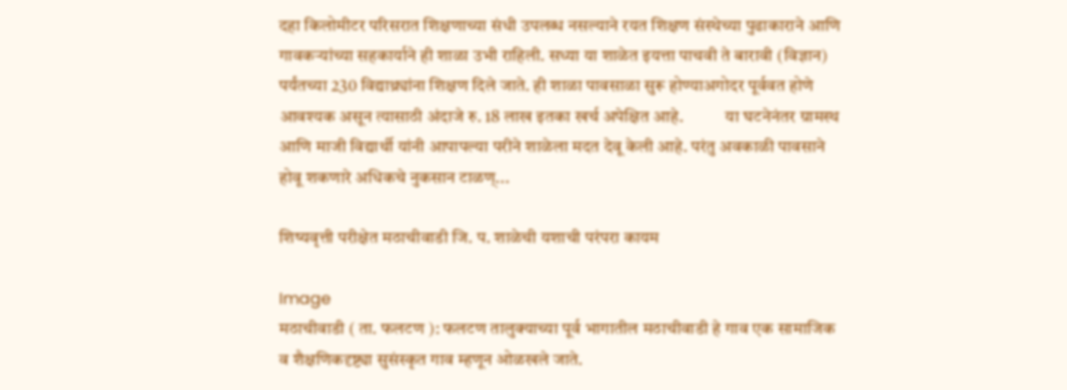दहा किलोमीटर परिसरात शिक्षणाच्या संधी उपलब्ध नसल्याने रयत शिक्षण संस्थेच्या पुढाकाराने आणि गावकऱ्यांच्या सहकार्याने ही शाळा उभी राहिली. सध्या या शाळेत इयत्ता पाचवी ते बारावी (विज्ञान) पर्यंतच्या 230 विद्याथ्र्यांना शिक्षण दिले जाते. ही शाळा पावसाळा सुरू होण्याअगोदर पूर्ववत होणे आवश्यक असून त्यासाठी अंदाजे रु. 18 लाख इतका खर्च अपेक्षित आहे.            या घटनेनंतर ग्रामस्थ आणि माजी विद्यार्थी यांनी आपापल्या परीने शाळेला मदत देवू केली आहे. परंतु अवकाळी पावसाने होवू शकणारे अधिकचे नुकसान टाळण्...

शिष्यवृत्ती परीक्षेत मठाचीवाडी जि. प. शाळेची यशाची परंपरा कायम

Image
मठाचीवाडी ( ता. फलटण ): फलटण तालुक्याच्या पूर्व भागातील मठाचीवाडी हे गाव एक सामाजिक व शैक्षणिकदृष्ट्या सुसंस्कृत गाव म्हणून ओळखले जाते.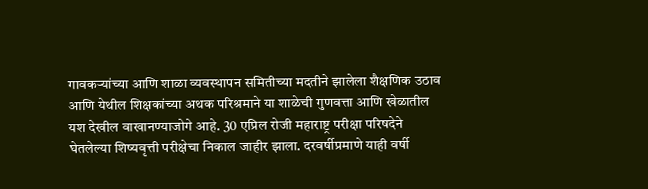गावकऱ्यांच्या आणि शाळा व्यवस्थापन समितीच्या मदतीने झालेला शैक्षणिक उठाव आणि येथील शिक्षकांच्या अथक परिश्रमाने या शाळेची गुणवत्ता आणि खेळातील यश देखील वाखानण्याजोगे आहे. 30 एप्रिल रोजी महाराष्ट्र परीक्षा परिषदेने घेतलेल्या शिष्यवृत्ती परीक्षेचा निकाल जाहीर झाला. दरवर्षीप्रमाणे याही वर्षी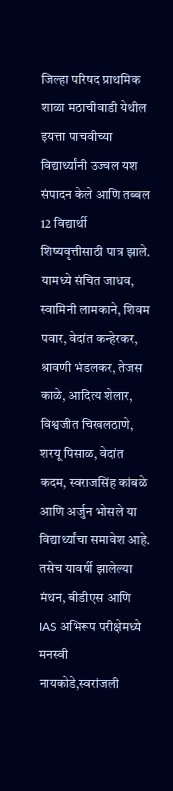जिल्हा परिषद प्राथमिक शाळा मठाचीवाडी येथील इयत्ता पाचवीच्या विद्यार्थ्यांनी उज्वल यश संपादन केले आणि तब्बल 12 विद्यार्थी शिष्यवृत्तीसाठी पात्र झाले. यामध्ये संचित जाधव, स्वामिनी लामकाने, शिवम पवार, वेदांत कन्हेरकर, श्रावणी भंडलकर, तेजस काळे, आदित्य शेलार, विश्वजीत चिखलठाणे, शरयू पिसाळ, वेदांत कदम, स्वराजसिंह कांबळे आणि अर्जुन भोसले या विद्यार्थ्यांचा समावेश आहे. तसेच यावर्षी झालेल्या मंथन, बीडीएस आणि IAS अभिरूप परीक्षेमध्ये मनस्वी नायकोडे,स्वरांजली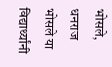भोसले, धनराज भोसले या विद्यार्थ्यांनी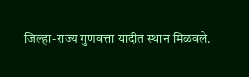जिल्हा-राज्य गुणवत्ता यादीत स्थान मिळवले.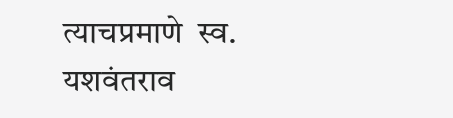त्याचप्रमाणे  स्व. यशवंतराव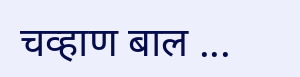चव्हाण बाल ...